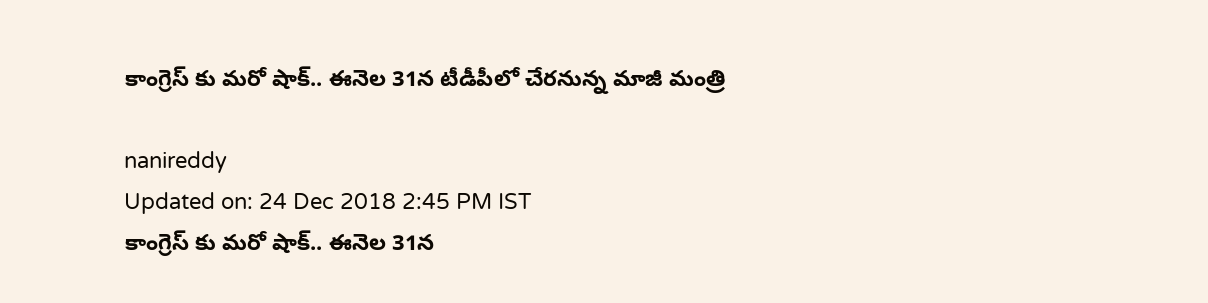కాంగ్రెస్ కు మరో షాక్.. ఈనెల 31న టీడీపీలో చేరనున్న మాజీ మంత్రి

nanireddy
Updated on: 24 Dec 2018 2:45 PM IST
కాంగ్రెస్ కు మరో షాక్.. ఈనెల 31న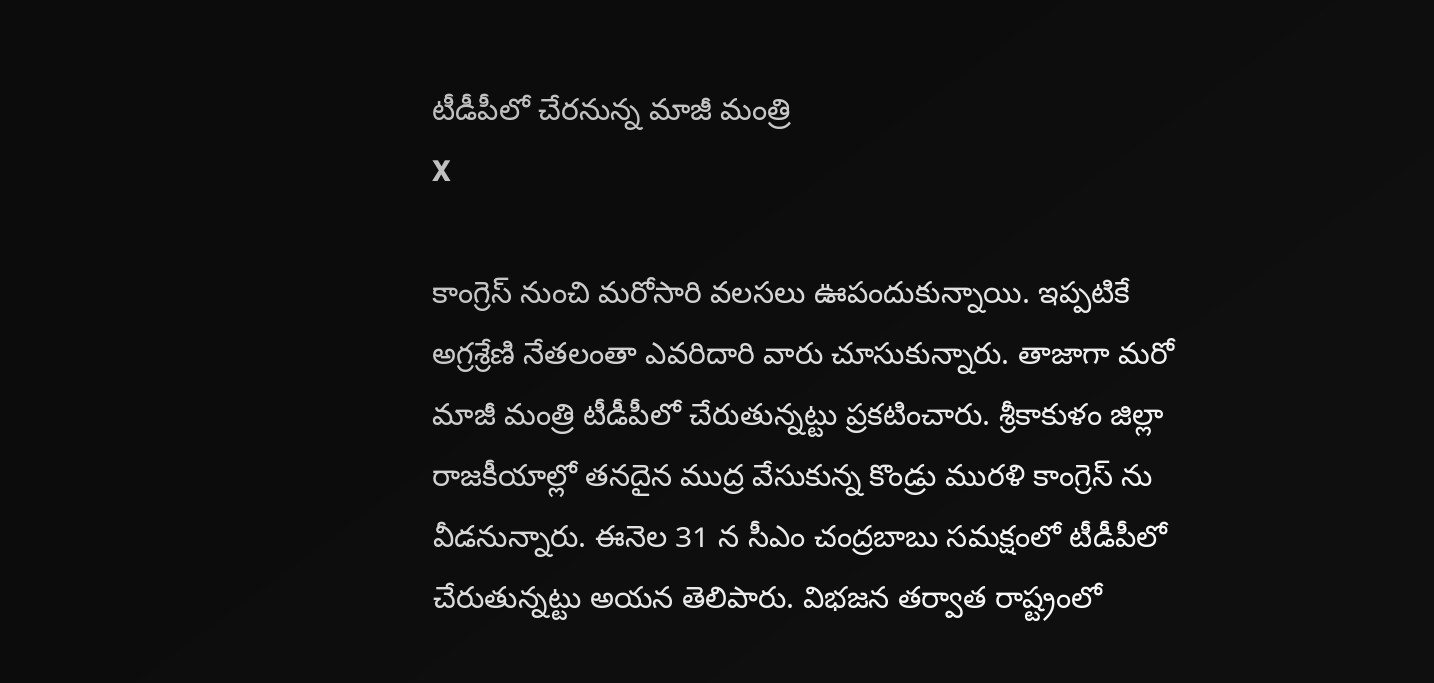టీడీపీలో చేరనున్న మాజీ మంత్రి
X

కాంగ్రెస్ నుంచి మరోసారి వలసలు ఊపందుకున్నాయి. ఇప్పటికే అగ్రశ్రేణి నేతలంతా ఎవరిదారి వారు చూసుకున్నారు. తాజాగా మరో మాజీ మంత్రి టీడీపీలో చేరుతున్నట్టు ప్రకటించారు. శ్రీకాకుళం జిల్లా రాజకీయాల్లో తనదైన ముద్ర వేసుకున్న కొండ్రు మురళి కాంగ్రెస్ ను వీడనున్నారు. ఈనెల 31 న సీఎం చంద్రబాబు సమక్షంలో టీడీపీలో చేరుతున్నట్టు అయన తెలిపారు. విభజన తర్వాత రాష్ట్రంలో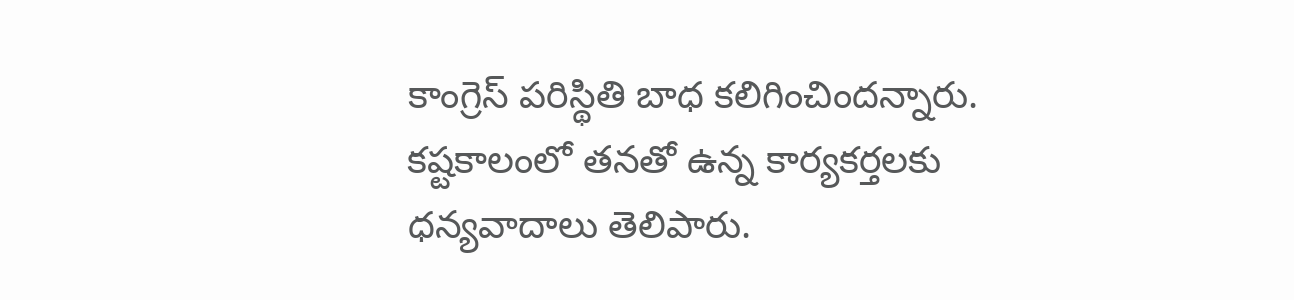కాంగ్రెస్‌ పరిస్థితి బాధ కలిగించిందన్నారు. కష్టకాలంలో తనతో ఉన్న కార్యకర్తలకు ధన్యవాదాలు తెలిపారు.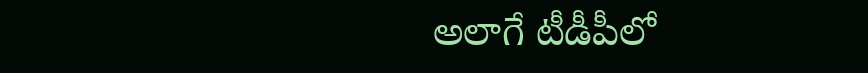అలాగే టీడీపీలో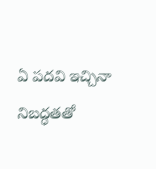ఏ పదవి ఇచ్చినా నిబద్ధతతో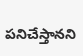పనిచేస్తానని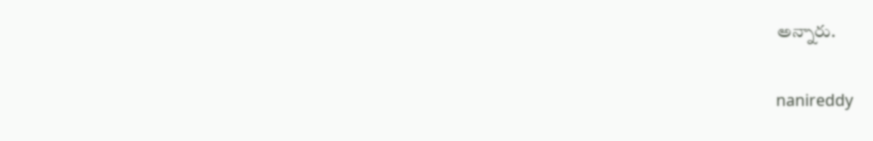అన్నారు.

nanireddy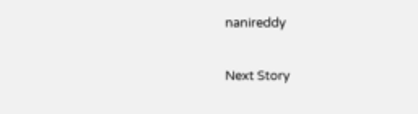nanireddy

Next Story